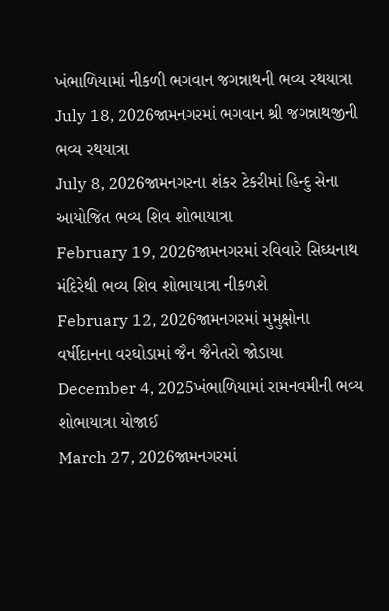ખંભાળિયામાં નીકળી ભગવાન જગન્નાથની ભવ્ય રથયાત્રા
July 18, 2026જામનગરમાં ભગવાન શ્રી જગન્નાથજીની ભવ્ય રથયાત્રા
July 8, 2026જામનગરના શંકર ટેકરીમાં હિન્દુ સેના આયોજિત ભવ્ય શિવ શોભાયાત્રા
February 19, 2026જામનગરમાં રવિવારે સિઘ્ધનાથ મંદિરેથી ભવ્ય શિવ શોભાયાત્રા નીકળશે
February 12, 2026જામનગરમાં મુમુક્ષોના વર્ષીદાનના વરઘોડામાં જૈન જૈનેતરો જોડાયા
December 4, 2025ખંભાળિયામાં રામનવમીની ભવ્ય શોભાયાત્રા યોજાઈ
March 27, 2026જામનગરમાં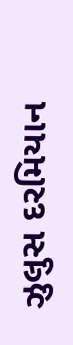ઝુલુસ દરમિયાન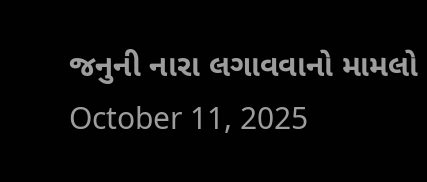જનુની નારા લગાવવાનો મામલો
October 11, 2025